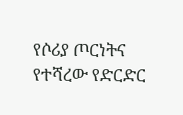የሶሪያ ጦርነትና የተሻረው የድርድር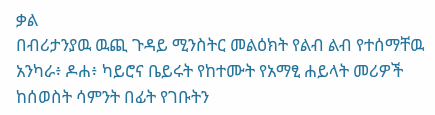ቃል
በብሪታንያዉ ዉጪ ጉዳይ ሚንስትር መልዕክት የልብ ልብ የተሰማቸዉ አንካራ፥ ዶሐ፥ ካይሮና ቤይሩት የከተሙት የአማፂ ሐይላት መሪዎች ከሰወስት ሳምንት በፊት የገቡትን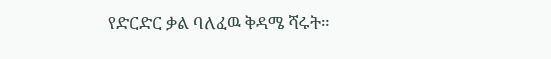የድርድር ቃል ባለፈዉ ቅዳሜ ሻሩት።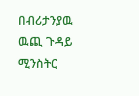በብሪታንያዉ ዉጪ ጉዳይ ሚንስትር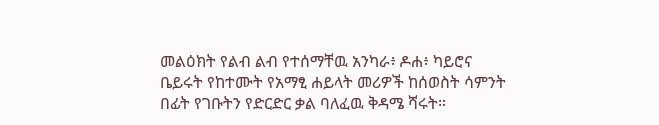መልዕክት የልብ ልብ የተሰማቸዉ አንካራ፥ ዶሐ፥ ካይሮና ቤይሩት የከተሙት የአማፂ ሐይላት መሪዎች ከሰወስት ሳምንት በፊት የገቡትን የድርድር ቃል ባለፈዉ ቅዳሜ ሻሩት።